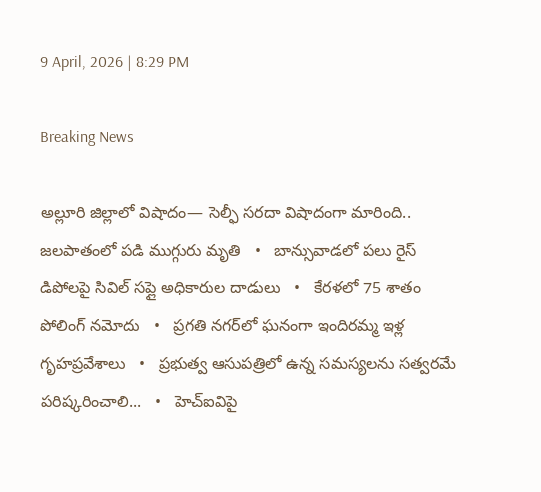9 April, 2026 | 8:29 PM

Breaking News

అల్లూరి జిల్లాలో విషాదం— సెల్ఫీ సరదా విషాదంగా మారింది.. జలపాతంలో పడి ముగ్గురు మృతి   •   బాన్సువాడలో పలు రైస్ డిపోలపై సివిల్ సప్లై అధికారుల దాడులు   •   కేరళలో 75 శాతం పోలింగ్‌ నమోదు   •   ప్రగతి నగర్‌లో ఘనంగా ఇందిరమ్మ ఇళ్ల గృహప్రవేశాలు   •   ప్రభుత్వ ఆసుపత్రిలో ఉన్న సమస్యలను సత్వరమే పరిష్కరించాలి...   •   హెచ్ఐవిపై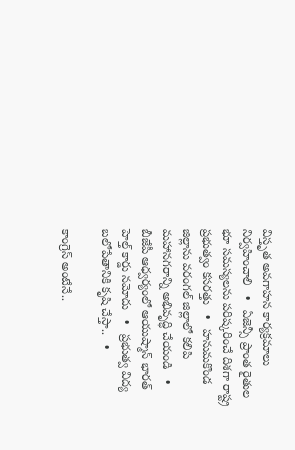విస్తృత అవగాహన కార్యక్రమాలు నిర్వహించాలి   •   ఏజెన్సీ ప్రాంత రైతుల భూ సమస్యలను పరిష్కరించే దిశగా రాష్ట్ర ప్రభుత్వం కసరత్తు   •   హనుమకొండ జిల్లాను వరంగల్ జిల్లాలో కలిపి మహానగరాన్ని అభివృద్ధి చేయండి   •   బీజేపీ ఆధ్వర్యంలో ఆయుష్మాన్ భారత్ హెల్త్ కార్డు నమోదు   •   ప్రభుత్వ విద్య బలోపేతానికి కృషి చేస్తా..   •

కాంగ్రెస్ అంటేనే..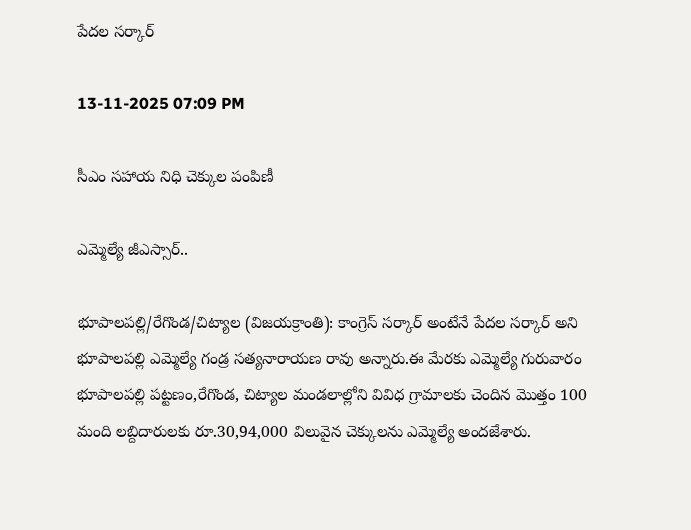పేదల సర్కార్

13-11-2025 07:09 PM

సీఎం సహాయ నిధి చెక్కుల పంపిణీ

ఎమ్మెల్యే జీఎస్సార్..

భూపాలపల్లి/రేగొండ/చిట్యాల (విజయక్రాంతి): కాంగ్రెస్ సర్కార్ అంటేనే పేదల సర్కార్ అని భూపాలపల్లి ఎమ్మెల్యే గండ్ర సత్యనారాయణ రావు అన్నారు.ఈ మేరకు ఎమ్మెల్యే గురువారం  భూపాలపల్లి పట్టణం,రేగొండ, చిట్యాల మండలాల్లోని వివిధ గ్రామాలకు చెందిన మొత్తం 100 మంది లబ్దిదారులకు రూ.30,94,000 విలువైన చెక్కులను ఎమ్మెల్యే అందజేశారు.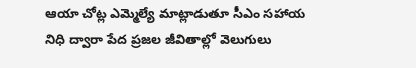ఆయా చోట్ల ఎమ్మెల్యే మాట్లాడుతూ సీఎం సహాయ నిధి ద్వారా పేద ప్రజల జీవితాల్లో వెలుగులు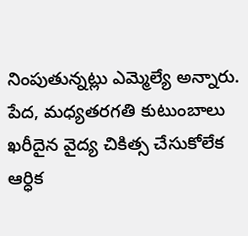నింపుతున్నట్లు ఎమ్మెల్యే అన్నారు. పేద, మధ్యతరగతి కుటుంబాలు ఖరీదైన వైద్య చికిత్స చేసుకోలేక ఆర్ధిక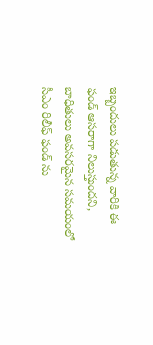ఇబ్బందులు పడుతున్న వారికి ఈ ఫండ్ ఆసరాగా నిలుస్తుందని, బాధితులు అవసరమైన సమయంలో సీఎం రిలీఫ్ ఫండ్ ను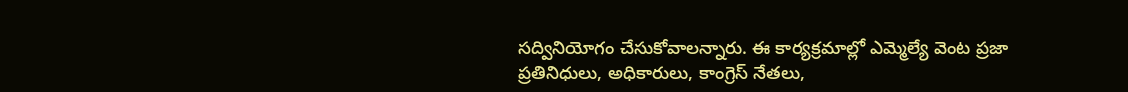సద్వినియోగం చేసుకోవాలన్నారు. ఈ కార్యక్రమాల్లో ఎమ్మెల్యే వెంట ప్రజా ప్రతినిధులు, అధికారులు, కాంగ్రెస్ నేతలు,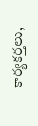కార్యకర్తలు,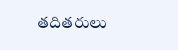తదితరులు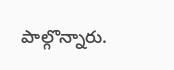పాల్గొన్నారు.